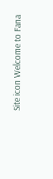Site icon Welcome to Fana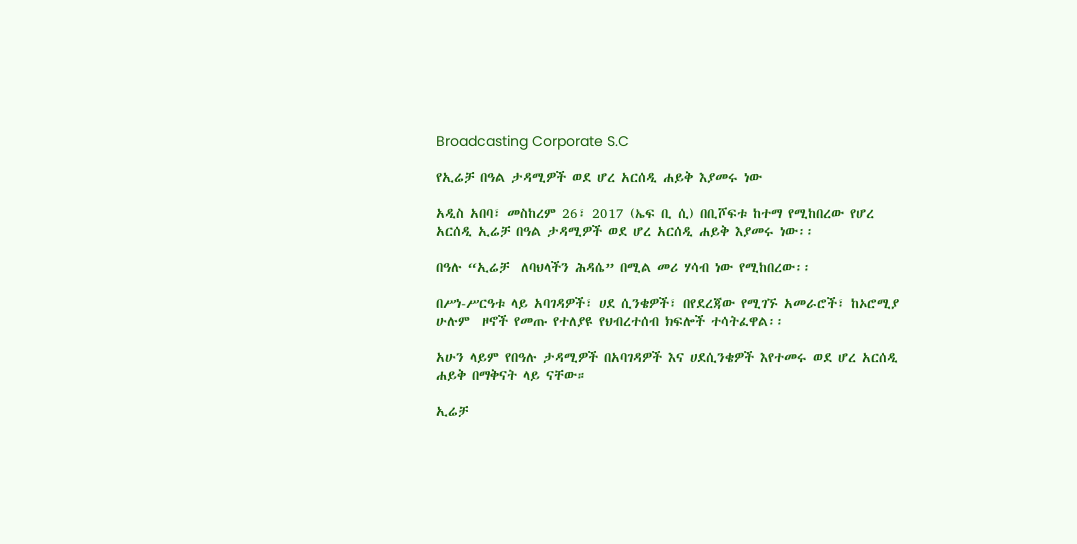Broadcasting Corporate S.C

የኢሬቻ በዓል ታዳሚዎች ወደ ሆረ አርሰዲ ሐይቅ እያመሩ ነው

አዲስ አበባ፣ መስከረም 26፣ 2017 (ኤፍ ቢ ሲ) በቢሾፍቱ ከተማ የሚከበረው የሆረ አርሰዲ ኢሬቻ በዓል ታዳሚዎች ወደ ሆረ አርሰዲ ሐይቅ እያመሩ ነው፡፡

በዓሉ “ኢሬቻ  ለባህላችን ሕዳሴ” በሚል መሪ ሃሳብ ነው የሚከበረው፡፡

በሥነ-ሥርዓቱ ላይ አባገዳዎች፣ ሀደ ሲንቄዎች፣ በየደረጃው የሚገኙ አመራሮች፣ ከኦሮሚያ ሁሉም  ዞኖች የመጡ የተለያዩ የህብረተሰብ ክፍሎች ተሳትፈዋል፡፡

አሁን ላይም የበዓሉ ታዳሚዎች በአባገዳዎች እና ሀደሲንቄዎች እየተመሩ ወደ ሆረ አርሰዲ ሐይቅ በማቅናት ላይ ናቸው።

ኢሬቻ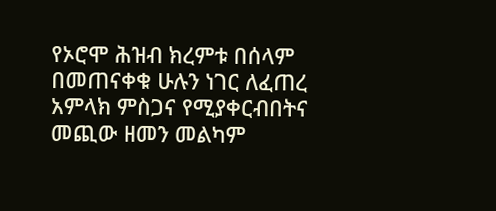የኦሮሞ ሕዝብ ክረምቱ በሰላም በመጠናቀቁ ሁሉን ነገር ለፈጠረ አምላክ ምስጋና የሚያቀርብበትና መጪው ዘመን መልካም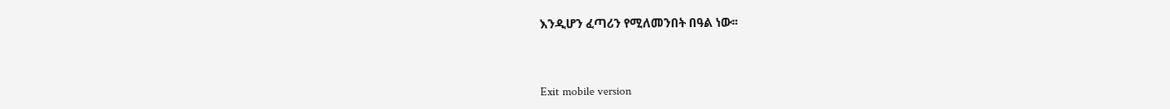እንዲሆን ፈጣሪን የሚለመንበት በዓል ነው፡፡



Exit mobile version